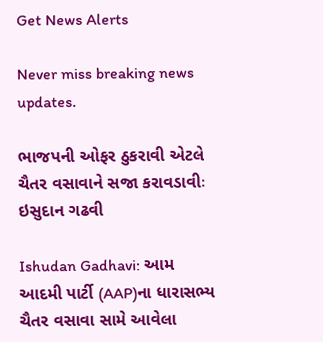Get News Alerts

Never miss breaking news updates.

ભાજપની ઓફર ઠુકરાવી એટલે ચૈતર વસાવાને સજા કરાવડાવીઃ ઇસુદાન ગઢવી

Ishudan Gadhavi: આમ આદમી પાર્ટી (AAP)ના ધારાસભ્ય ચૈતર વસાવા સામે આવેલા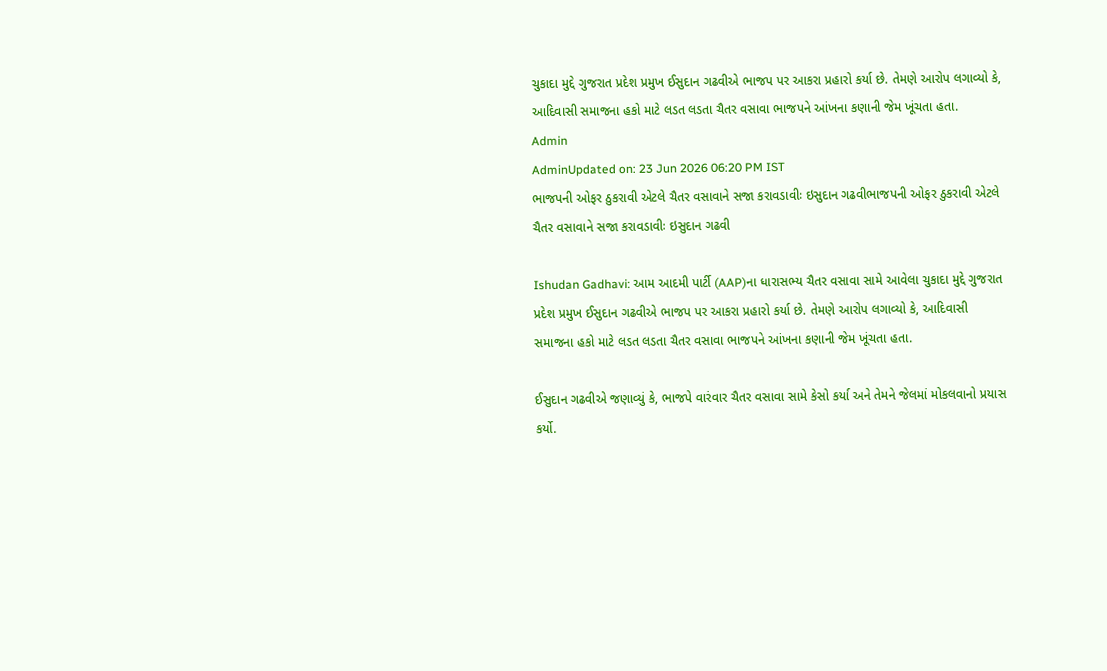ચુકાદા મુદ્દે ગુજરાત પ્રદેશ પ્રમુખ ઈસુદાન ગઢવીએ ભાજપ પર આકરા પ્રહારો કર્યા છે. તેમણે આરોપ લગાવ્યો કે, આદિવાસી સમાજના હકો માટે લડત લડતા ચૈતર વસાવા ભાજપને આંખના કણાની જેમ ખૂંચતા હતા.
Admin
AdminUpdated on: 23 Jun 2026 06:20 PM IST
ભાજપની ઓફર ઠુકરાવી એટલે ચૈતર વસાવાને સજા કરાવડાવીઃ ઇસુદાન ગઢવીભાજપની ઓફર ઠુકરાવી એટલે ચૈતર વસાવાને સજા કરાવડાવીઃ ઇસુદાન ગઢવી

Ishudan Gadhavi: આમ આદમી પાર્ટી (AAP)ના ધારાસભ્ય ચૈતર વસાવા સામે આવેલા ચુકાદા મુદ્દે ગુજરાત પ્રદેશ પ્રમુખ ઈસુદાન ગઢવીએ ભાજપ પર આકરા પ્રહારો કર્યા છે. તેમણે આરોપ લગાવ્યો કે, આદિવાસી સમાજના હકો માટે લડત લડતા ચૈતર વસાવા ભાજપને આંખના કણાની જેમ ખૂંચતા હતા.

ઈસુદાન ગઢવીએ જણાવ્યું કે, ભાજપે વારંવાર ચૈતર વસાવા સામે કેસો કર્યા અને તેમને જેલમાં મોકલવાનો પ્રયાસ કર્યો.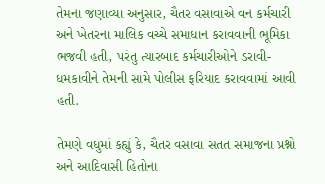તેમના જણાવ્યા અનુસાર, ચૈતર વસાવાએ વન કર્મચારી અને ખેતરના માલિક વચ્ચે સમાધાન કરાવવાની ભૂમિકા ભજવી હતી, પરંતુ ત્યારબાદ કર્મચારીઓને ડરાવી-ધમકાવીને તેમની સામે પોલીસ ફરિયાદ કરાવવામાં આવી હતી.

તેમણે વધુમાં કહ્યું કે, ચૈતર વસાવા સતત સમાજના પ્રશ્નો અને આદિવાસી હિતોના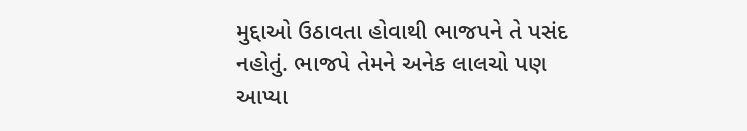મુદ્દાઓ ઉઠાવતા હોવાથી ભાજપને તે પસંદ નહોતું. ભાજપે તેમને અનેક લાલચો પણ આપ્યા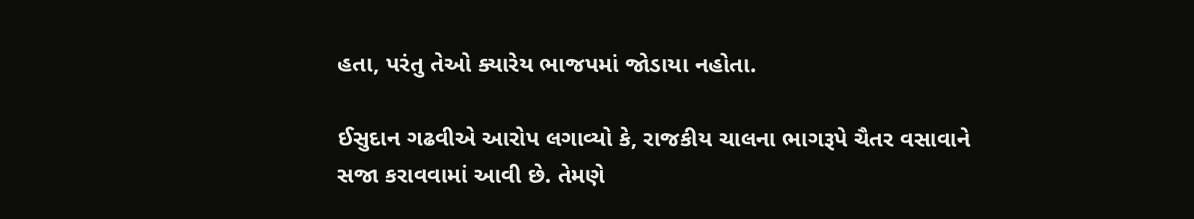હતા, પરંતુ તેઓ ક્યારેય ભાજપમાં જોડાયા નહોતા.

ઈસુદાન ગઢવીએ આરોપ લગાવ્યો કે, રાજકીય ચાલના ભાગરૂપે ચૈતર વસાવાને સજા કરાવવામાં આવી છે. તેમણે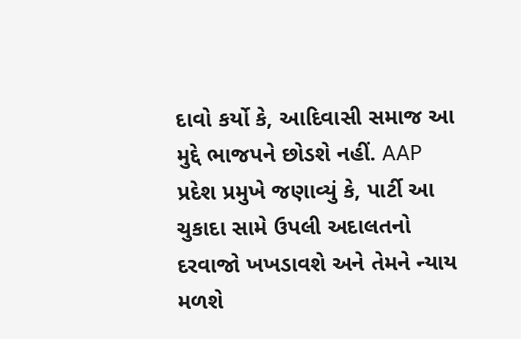દાવો કર્યો કે, આદિવાસી સમાજ આ મુદ્દે ભાજપને છોડશે નહીં. AAP પ્રદેશ પ્રમુખે જણાવ્યું કે, પાર્ટી આ ચુકાદા સામે ઉપલી અદાલતનો દરવાજો ખખડાવશે અને તેમને ન્યાય મળશે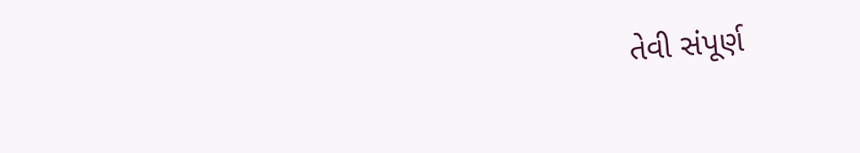તેવી સંપૂર્ણ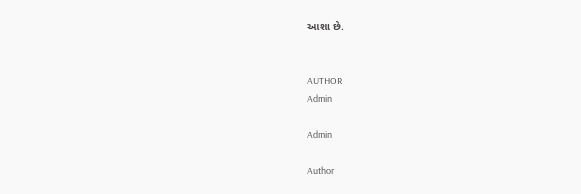આશા છે.


AUTHOR
Admin

Admin

Author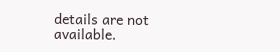details are not available.